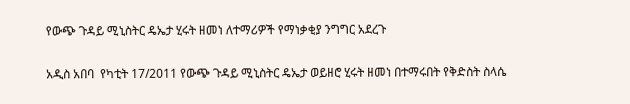የውጭ ጉዳይ ሚኒስትር ዴኤታ ሂሩት ዘመነ ለተማሪዎች የማነቃቂያ ንግግር አደረጉ

አዲስ አበባ  የካቲት 17/2011 የውጭ ጉዳይ ሚኒስትር ዴኤታ ወይዘሮ ሂሩት ዘመነ በተማሩበት የቅድስት ስላሴ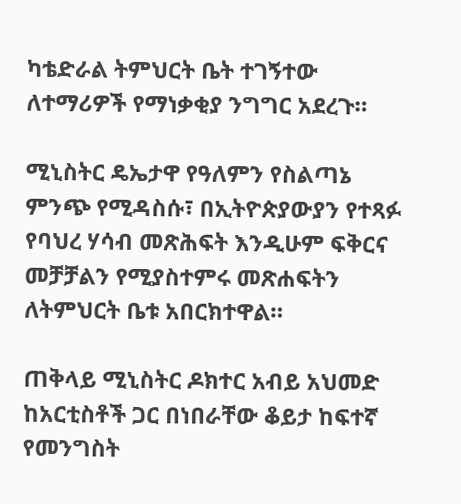ካቴድራል ትምህርት ቤት ተገኝተው ለተማሪዎች የማነቃቂያ ንግግር አደረጉ።

ሚኒስትር ዴኤታዋ የዓለምን የስልጣኔ ምንጭ የሚዳስሱ፣ በኢትዮጵያውያን የተጻፉ የባህረ ሃሳብ መጽሕፍት እንዲሁም ፍቅርና መቻቻልን የሚያስተምሩ መጽሐፍትን ለትምህርት ቤቱ አበርክተዋል።

ጠቅላይ ሚኒስትር ዶክተር አብይ አህመድ ከአርቲስቶች ጋር በነበራቸው ቆይታ ከፍተኛ የመንግስት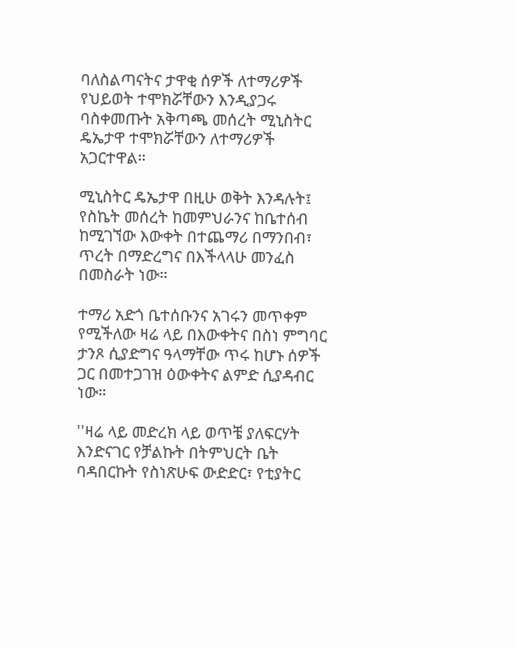ባለስልጣናትና ታዋቂ ሰዎች ለተማሪዎች የህይወት ተሞክሯቸውን እንዲያጋሩ ባስቀመጡት አቅጣጫ መሰረት ሚኒስትር ዴኤታዋ ተሞክሯቸውን ለተማሪዎች አጋርተዋል።

ሚኒስትር ዴኤታዋ በዚሁ ወቅት እንዳሉት፤ የስኬት መሰረት ከመምህራንና ከቤተሰብ ከሚገኘው እውቀት በተጨማሪ በማንበብ፣ ጥረት በማድረግና በእችላላሁ መንፈስ በመስራት ነው።

ተማሪ አድጎ ቤተሰቡንና አገሩን መጥቀም የሚችለው ዛሬ ላይ በእውቀትና በስነ ምግባር ታንጾ ሲያድግና ዓላማቸው ጥሩ ከሆኑ ሰዎች ጋር በመተጋገዝ ዕውቀትና ልምድ ሲያዳብር ነው።

''ዛሬ ላይ መድረክ ላይ ወጥቼ ያለፍርሃት እንድናገር የቻልኩት በትምህርት ቤት ባዳበርኩት የስነጽሁፍ ውድድር፣ የቲያትር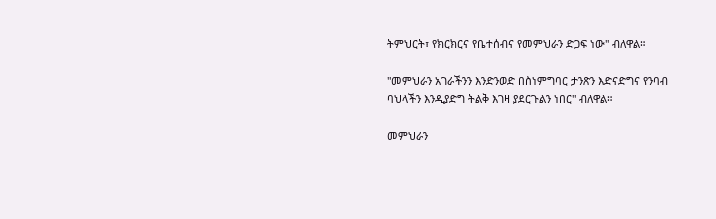ትምህርት፣ የክርክርና የቤተሰብና የመምህራን ድጋፍ ነው'' ብለዋል።

''መምህራን አገራችንን እንድንወድ በስነምግባር ታንጽን እድናድግና የንባብ ባህላችን እንዲያድግ ትልቅ እገዛ ያደርጉልን ነበር'' ብለዋል።

መምህራን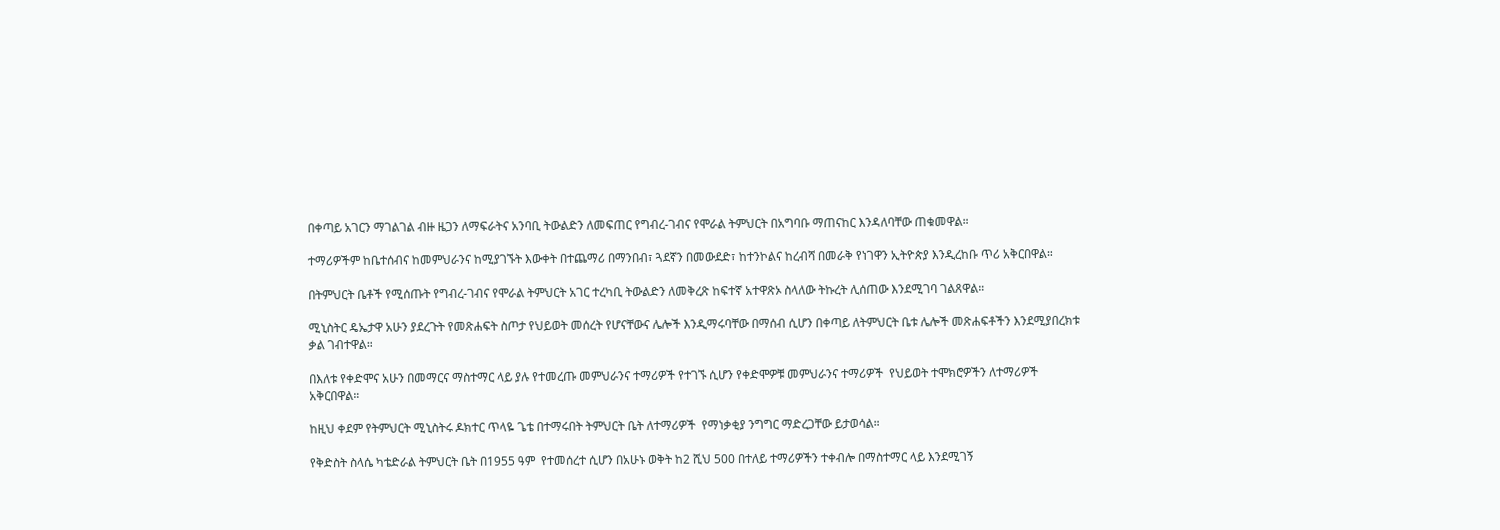በቀጣይ አገርን ማገልገል ብዙ ዜጋን ለማፍራትና አንባቢ ትውልድን ለመፍጠር የግብረ-ገብና የሞራል ትምህርት በአግባቡ ማጠናከር እንዳለባቸው ጠቁመዋል።

ተማሪዎችም ከቤተሰብና ከመምህራንና ከሚያገኙት እውቀት በተጨማሪ በማንበብ፣ ጓደኛን በመውደድ፣ ከተንኮልና ከረብሻ በመራቅ የነገዋን ኢትዮጵያ እንዲረከቡ ጥሪ አቅርበዋል።

በትምህርት ቤቶች የሚሰጡት የግብረ-ገብና የሞራል ትምህርት አገር ተረካቢ ትውልድን ለመቅረጽ ከፍተኛ አተዋጽኦ ስላለው ትኩረት ሊሰጠው እንደሚገባ ገልጸዋል።

ሚኒስትር ዴኤታዋ አሁን ያደረጉት የመጽሐፍት ስጦታ የህይወት መሰረት የሆናቸውና ሌሎች እንዲማሩባቸው በማሰብ ሲሆን በቀጣይ ለትምህርት ቤቱ ሌሎች መጽሐፍቶችን እንደሚያበረክቱ ቃል ገብተዋል።

በእለቱ የቀድሞና አሁን በመማርና ማስተማር ላይ ያሉ የተመረጡ መምህራንና ተማሪዎች የተገኙ ሲሆን የቀድሞዎቹ መምህራንና ተማሪዎች  የህይወት ተሞክሮዎችን ለተማሪዎች አቅርበዋል።

ከዚህ ቀደም የትምህርት ሚኒስትሩ ዶክተር ጥላዬ ጌቴ በተማሩበት ትምህርት ቤት ለተማሪዎች  የማነቃቂያ ንግግር ማድረጋቸው ይታወሳል።

የቅድስት ስላሴ ካቴድራል ትምህርት ቤት በ1955 ዓም  የተመሰረተ ሲሆን በአሁኑ ወቅት ከ2 ሺህ 500 በተለይ ተማሪዎችን ተቀብሎ በማስተማር ላይ እንደሚገኝ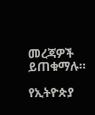መረጃዎች ይጠቁማሉ።

የኢትዮጵያ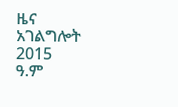ዜና አገልግሎት
2015
ዓ.ም